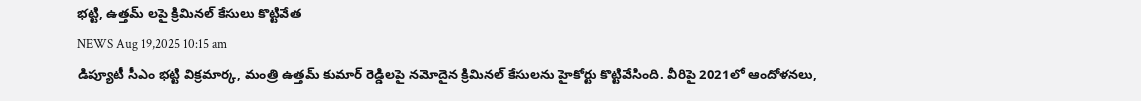భట్టి, ఉత్తమ్ లపై క్రిమినల్ కేసులు కొట్టివేత
NEWS Aug 19,2025 10:15 am
డిప్యూటీ సీఎం భట్టి విక్రమార్క, మంత్రి ఉత్తమ్ కుమార్ రెడ్డిలపై నమోదైన క్రిమినల్ కేసులను హైకోర్టు కొట్టివేసింది. వీరిపై 2021లో ఆందోళనలు,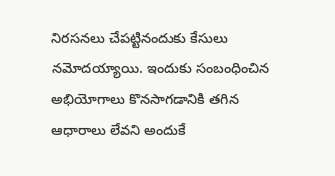నిరసనలు చేపట్టినందుకు కేసులు నమోదయ్యాయి. ఇందుకు సంబంధించిన అభియోగాలు కొనసాగడానికి తగిన ఆధారాలు లేవని అందుకే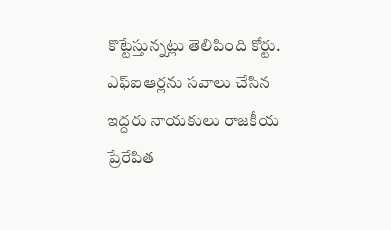కొట్టేస్తున్నట్లు తెలిపింది కోర్టు. ఎఫ్ఐఆర్లను సవాలు చేసిన ఇద్దరు నాయకులు రాజకీయ ప్రేరేపిత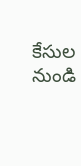కేసుల నుండి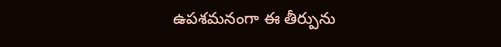ఉపశమనంగా ఈ తీర్పును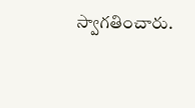స్వాగతించారు.